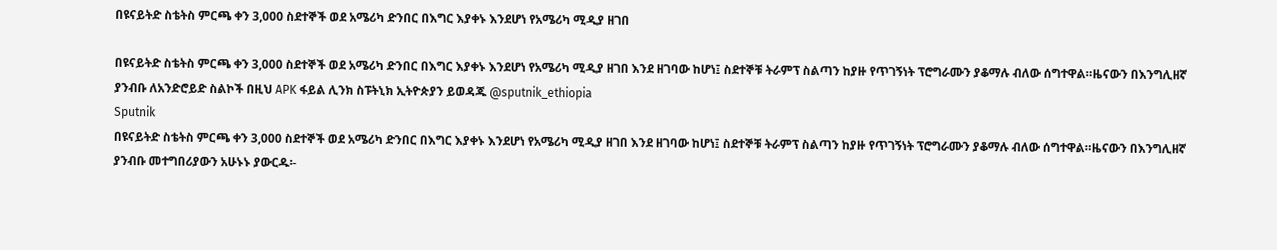በዩናይትድ ስቴትስ ምርጫ ቀን 3,000 ስደተኞች ወደ አሜሪካ ድንበር በእግር እያቀኑ እንደሆነ የአሜሪካ ሚዲያ ዘገበ

በዩናይትድ ስቴትስ ምርጫ ቀን 3,000 ስደተኞች ወደ አሜሪካ ድንበር በእግር እያቀኑ እንደሆነ የአሜሪካ ሚዲያ ዘገበ እንደ ዘገባው ከሆነ፤ ስደተኞቹ ትራምፕ ስልጣን ከያዙ የጥገኝነት ፕሮግራሙን ያቆማሉ ብለው ሰግተዋል።ዜናውን በእንግሊዘኛ ያንብቡ ለአንድሮይድ ስልኮች በዚህ APK ፋይል ሊንክ ስፑትኒክ ኢትዮጵያን ይወዳጁ @sputnik_ethiopia
Sputnik
በዩናይትድ ስቴትስ ምርጫ ቀን 3,000 ስደተኞች ወደ አሜሪካ ድንበር በእግር እያቀኑ እንደሆነ የአሜሪካ ሚዲያ ዘገበ እንደ ዘገባው ከሆነ፤ ስደተኞቹ ትራምፕ ስልጣን ከያዙ የጥገኝነት ፕሮግራሙን ያቆማሉ ብለው ሰግተዋል።ዜናውን በእንግሊዘኛ ያንብቡ መተግበሪያውን አሁኑኑ ያውርዱ፡-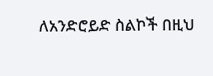ለአንድሮይድ ስልኮች በዚህ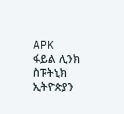APK  ፋይል ሊንክ ስፑትኒክ ኢትዮጵያን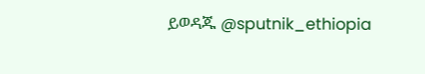ይወዳጁ @sputnik_ethiopia